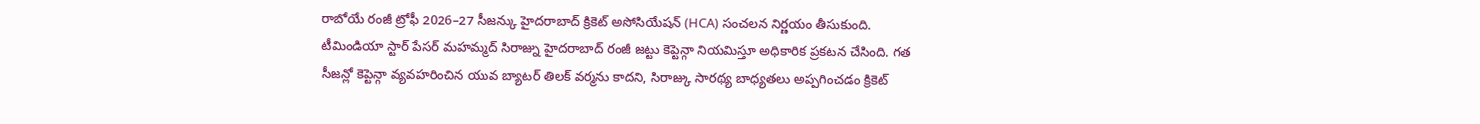రాబోయే రంజీ ట్రోఫీ 2026–27 సీజన్కు హైదరాబాద్ క్రికెట్ అసోసియేషన్ (HCA) సంచలన నిర్ణయం తీసుకుంది. టీమిండియా స్టార్ పేసర్ మహమ్మద్ సిరాజ్ను హైదరాబాద్ రంజీ జట్టు కెప్టెన్గా నియమిస్తూ అధికారిక ప్రకటన చేసింది. గత సీజన్లో కెప్టెన్గా వ్యవహరించిన యువ బ్యాటర్ తిలక్ వర్మను కాదని, సిరాజ్కు సారథ్య బాధ్యతలు అప్పగించడం క్రికెట్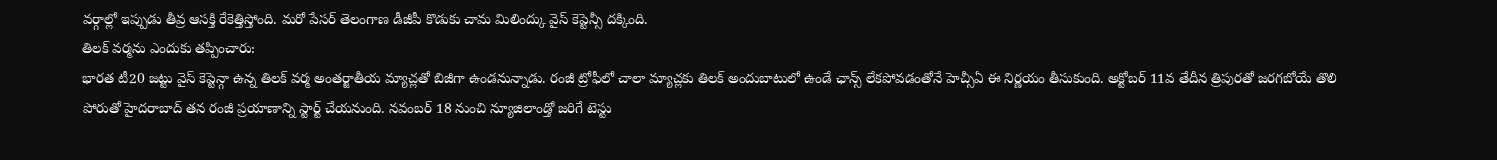వర్గాల్లో ఇప్పుడు తీవ్ర ఆసక్తి రేకెత్తిస్తోంది. మరో పేసర్ తెలంగాణ డీజీపీ కొడుకు చామ మిలింద్కు వైస్ కెప్టెన్సీ దక్కింది.
తిలక్ వర్మను ఎందుకు తప్పించారు:
భారత టీ20 జట్టు వైస్ కెప్టెన్గా ఉన్న తిలక్ వర్మ అంతర్జాతీయ మ్యాచ్లతో బిజీగా ఉండనున్నాడు. రంజీ ట్రోఫీలో చాలా మ్యాచ్లకు తిలక్ అందుబాటులో ఉండే ఛాన్స్ లేకపోవడంతోనే హెచ్సీఏ ఈ నిర్ణయం తీసుకుంది. అక్టోబర్ 11వ తేదీన త్రిపురతో జరగబోయే తొలి పోరుతో హైదరాబాద్ తన రంజీ ప్రయాణాన్ని స్టార్ట్ చేయనుంది. నవంబర్ 18 నుంచి న్యూజిలాండ్తో జరిగే టెస్టు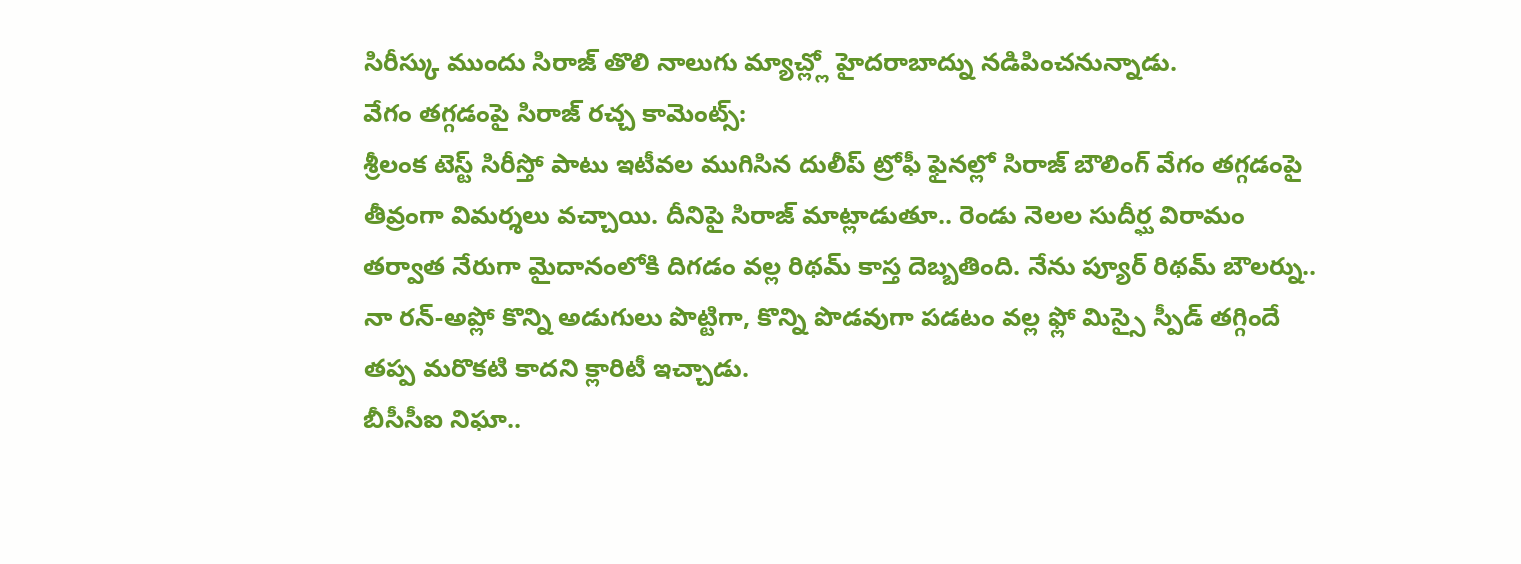సిరీస్కు ముందు సిరాజ్ తొలి నాలుగు మ్యాచ్ల్లో హైదరాబాద్ను నడిపించనున్నాడు.
వేగం తగ్గడంపై సిరాజ్ రచ్చ కామెంట్స్:
శ్రీలంక టెస్ట్ సిరీస్తో పాటు ఇటీవల ముగిసిన దులీప్ ట్రోఫీ ఫైనల్లో సిరాజ్ బౌలింగ్ వేగం తగ్గడంపై తీవ్రంగా విమర్శలు వచ్చాయి. దీనిపై సిరాజ్ మాట్లాడుతూ.. రెండు నెలల సుదీర్ఘ విరామం తర్వాత నేరుగా మైదానంలోకి దిగడం వల్ల రిథమ్ కాస్త దెబ్బతింది. నేను ప్యూర్ రిథమ్ బౌలర్ను.. నా రన్-అప్లో కొన్ని అడుగులు పొట్టిగా, కొన్ని పొడవుగా పడటం వల్ల ఫ్లో మిస్సై స్పీడ్ తగ్గిందే తప్ప మరొకటి కాదని క్లారిటీ ఇచ్చాడు.
బీసీసీఐ నిఘా..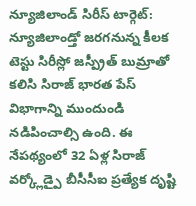న్యూజిలాండ్ సిరీస్ టార్గెట్:
న్యూజిలాండ్తో జరగనున్న కీలక టెస్టు సిరీస్లో జస్ప్రీత్ బుమ్రాతో కలిసి సిరాజ్ భారత పేస్ విభాగాన్ని ముందుండి నడిపించాల్సి ఉంది. ఈ నేపథ్యంలో 32 ఏళ్ల సిరాజ్ వర్క్లోడ్పై బీసీసీఐ ప్రత్యేక దృష్టి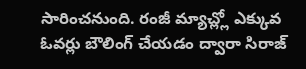సారించనుంది. రంజీ మ్యాచ్ల్లో ఎక్కువ ఓవర్లు బౌలింగ్ చేయడం ద్వారా సిరాజ్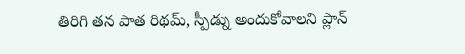తిరిగి తన పాత రిథమ్, స్పీడ్ను అందుకోవాలని ప్లాన్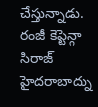చేస్తున్నాడు. రంజీ కెప్టెన్గా సిరాజ్ హైదరాబాద్ను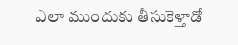ఎలా ముందుకు తీసుకెళ్తాడో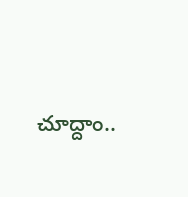చూద్దాం..